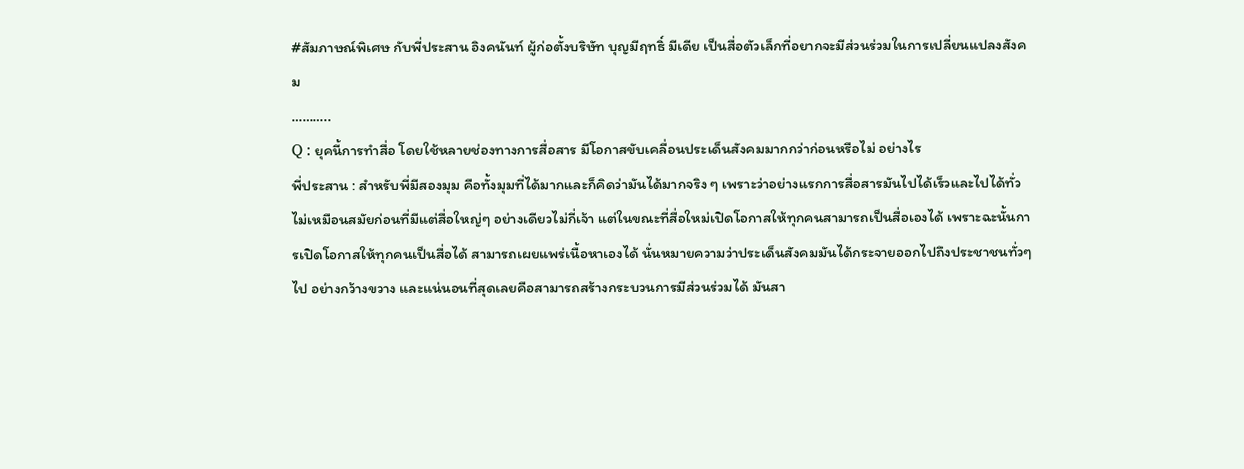#สัมภาษณ์พิเศษ กับพี่ประสาน อิงคนันท์ ผู้ก่อตั้งบริษัท บุญมีฤทธิ์ มีเดีย เป็นสื่อตัวเล็กที่อยากจะมีส่วนร่วมในการเปลี่ยนแปลงสังคม
………..
Q : ยุคนี้การทำสื่อ โดยใช้หลายช่องทางการสื่อสาร มีโอกาสขับเคลื่อนประเด็นสังคมมากกว่าก่อนหรือไม่ อย่างไร
พี่ประสาน : สำหรับพี่มีสองมุม คือทั้งมุมที่ได้มากและก็คิดว่ามันได้มากจริง ๆ เพราะว่าอย่างแรกการสื่อสารมันไปได้เร็วและไปได้ทั่ว ไม่เหมือนสมัยก่อนที่มีแต่สื่อใหญ่ๆ อย่างเดียวไม่กี่เจ้า แต่ในขณะที่สื่อใหม่เปิดโอกาสให้ทุกคนสามารถเป็นสื่อเองได้ เพราะฉะนั้นการเปิดโอกาสให้ทุกคนเป็นสื่อได้ สามารถเผยแพร่เนื้อหาเองได้ นั่นหมายความว่าประเด็นสังคมมันได้กระจายออกไปถึงประชาชนทั่วๆ ไป อย่างกว้างขวาง และแน่นอนที่สุดเลยคือสามารถสร้างกระบวนการมีส่วนร่วมได้ มันสา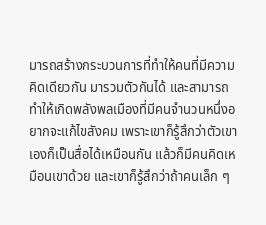มารถสร้างกระบวนการที่ทำให้คนที่มีความคิดเดียวกัน มารวมตัวกันได้ และสามารถทำให้เกิดพลังพลเมืองที่มีคนจำนวนหนึ่งอยากจะแก้ไขสังคม เพราะเขาก็รู้สึกว่าตัวเขาเองก็เป็นสื่อได้เหมือนกัน แล้วก็มีคนคิดเหมือนเขาด้วย และเขาก็รู้สึกว่าถ้าคนเล็ก ๆ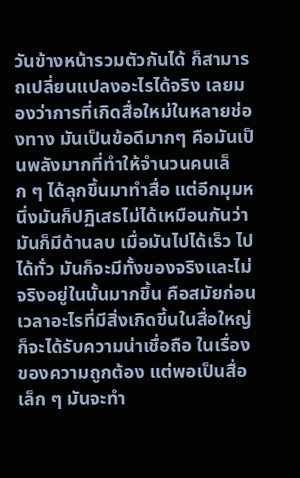วันข้างหน้ารวมตัวกันได้ ก็สามารถเปลี่ยนแปลงอะไรได้จริง เลยมองว่าการที่เกิดสื่อใหม่ในหลายช่องทาง มันเป็นข้อดีมากๆ คือมันเป็นพลังมากที่ทำให้จำนวนคนเล็ก ๆ ได้ลุกขึ้นมาทำสื่อ แต่อีกมุมหนึ่งมันก็ปฏิเสธไม่ได้เหมือนกันว่า มันก็มีด้านลบ เมื่อมันไปได้เร็ว ไปได้ทั่ว มันก็จะมีทั้งของจริงและไม่จริงอยู่ในนั้นมากขึ้น คือสมัยก่อนเวลาอะไรที่มีสิ่งเกิดขี้นในสื่อใหญ่ก็จะได้รับความน่าเชื่อถือ ในเรื่องของความถูกต้อง แต่พอเป็นสื่อเล็ก ๆ มันจะทำ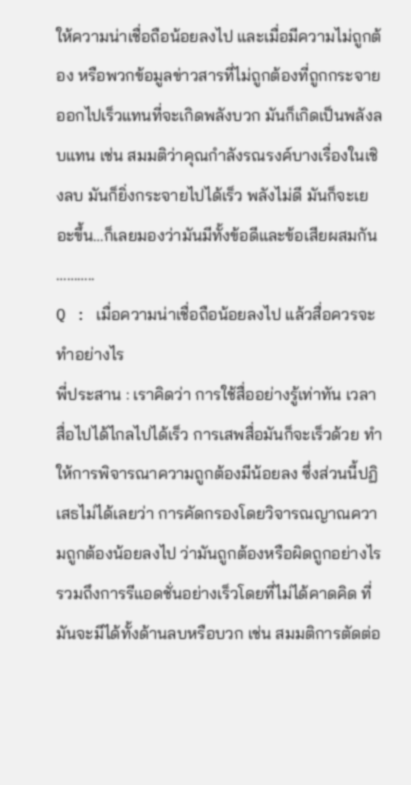ให้ความน่าเชื่อถือน้อยลงไป และเมื่อมีความไม่ถูกต้อง หรือพวกข้อมูลข่าวสารที่ไม่ถูกต้องที่ถูกกระจายออกไปเร็วแทนที่จะเกิดพลังบวก มันก็เกิดเป็นพลังลบแทน เช่น สมมติว่าคุณกำลังรณรงค์บางเรื่องในเชิงลบ มันก็ยิ่งกระจายไปได้เร็ว พลังไม่ดี มันก็จะเยอะขึ้น…ก็เลยมองว่ามันมีทั้งข้อดีและข้อเสียผสมกัน
………..
Q : เมื่อความน่าเชื่อถือน้อยลงไป แล้วสื่อควรจะทำอย่างไร
พี่ประสาน : เราคิดว่า การใช้สื่ออย่างรู้เท่าทัน เวลาสื่อไปได้ไกลไปได้เร็ว การเสพสื่อมันก็จะเร็วด้วย ทำให้การพิจารณาความถูกต้องมีน้อยลง ซึ่งส่วนนี้ปฏิเสธไม่ได้เลยว่า การคัดกรองโดยวิจารณญาณความถูกต้องน้อยลงไป ว่ามันถูกต้องหรือผิดถูกอย่างไร รวมถึงการรีแอดชั่นอย่างเร็วโดยที่ไม่ได้คาดคิด ที่มันจะมีได้ทั้งด้านลบหรือบวก เช่น สมมติการตัดต่อ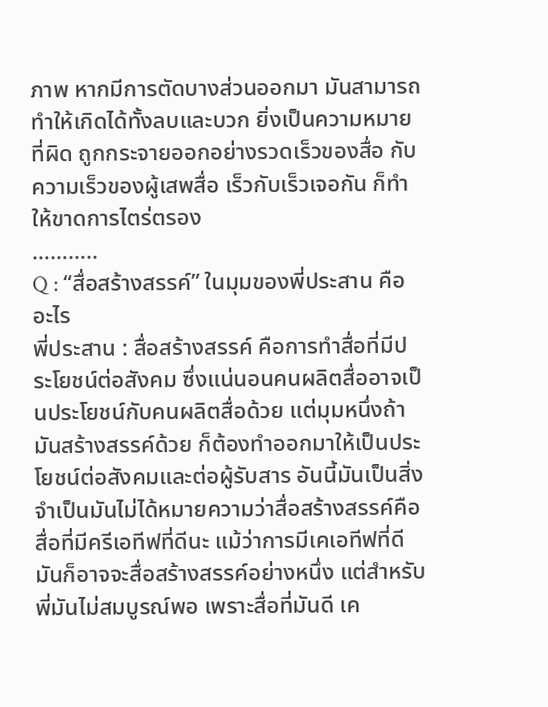ภาพ หากมีการตัดบางส่วนออกมา มันสามารถทำให้เกิดได้ทั้งลบและบวก ยิ่งเป็นความหมายที่ผิด ถูกกระจายออกอย่างรวดเร็วของสื่อ กับความเร็วของผู้เสพสื่อ เร็วกับเร็วเจอกัน ก็ทำให้ขาดการไตร่ตรอง
………..
Q : “สื่อสร้างสรรค์” ในมุมของพี่ประสาน คืออะไร
พี่ประสาน : สื่อสร้างสรรค์ คือการทำสื่อที่มีประโยชน์ต่อสังคม ซึ่งแน่นอนคนผลิตสื่ออาจเป็นประโยชน์กับคนผลิตสื่อด้วย แต่มุมหนึ่งถ้ามันสร้างสรรค์ด้วย ก็ต้องทำออกมาให้เป็นประโยชน์ต่อสังคมและต่อผู้รับสาร อันนี้มันเป็นสิ่งจำเป็นมันไม่ได้หมายความว่าสื่อสร้างสรรค์คือสื่อที่มีครีเอทีฟที่ดีนะ แม้ว่าการมีเคเอทีฟที่ดีมันก็อาจจะสื่อสร้างสรรค์อย่างหนึ่ง แต่สำหรับพี่มันไม่สมบูรณ์พอ เพราะสื่อที่มันดี เค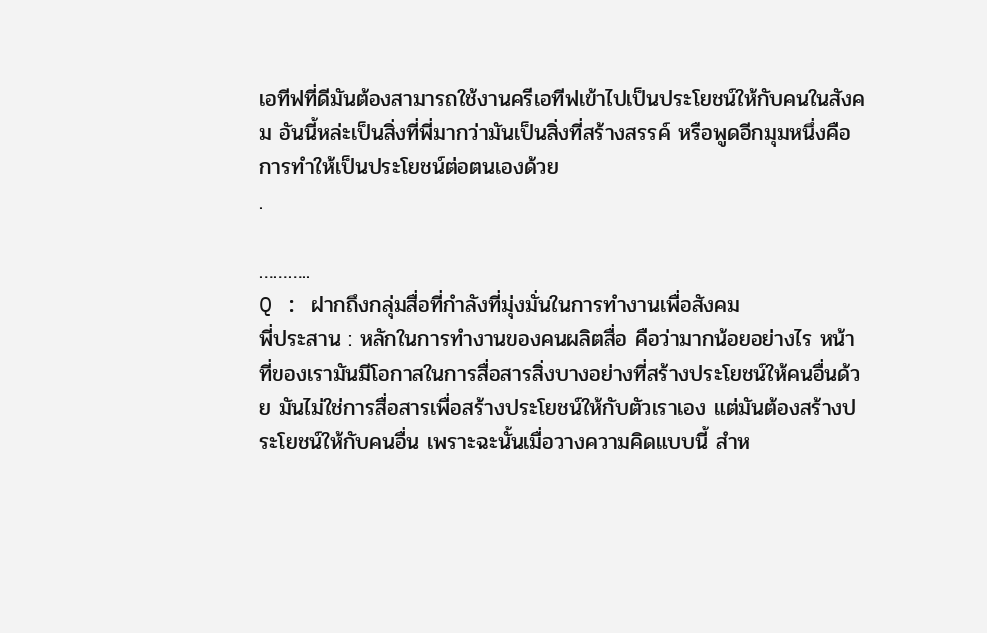เอทีฟที่ดีมันต้องสามารถใช้งานครีเอทีฟเข้าไปเป็นประโยชน์ให้กับคนในสังคม อันนี้หล่ะเป็นสิ่งที่พี่มากว่ามันเป็นสิ่งที่สร้างสรรค์ หรือพูดอีกมุมหนึ่งคือการทำให้เป็นประโยชน์ต่อตนเองด้วย
.

………..
Q : ฝากถึงกลุ่มสื่อที่กำลังที่มุ่งมั่นในการทำงานเพื่อสังคม
พี่ประสาน : หลักในการทำงานของคนผลิตสื่อ คือว่ามากน้อยอย่างไร หน้าที่ของเรามันมีโอกาสในการสื่อสารสิ่งบางอย่างที่สร้างประโยชน์ให้คนอื่นด้วย มันไม่ใช่การสื่อสารเพื่อสร้างประโยชน์ให้กับตัวเราเอง แต่มันต้องสร้างประโยชน์ให้กับคนอื่น เพราะฉะนั้นเมื่อวางความคิดแบบนี้ สำห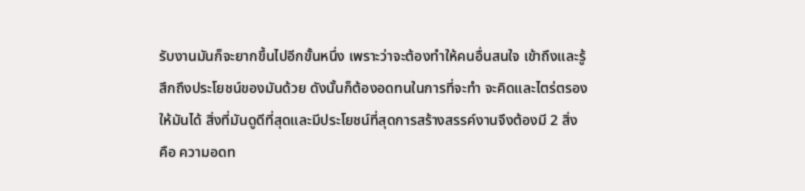รับงานมันก็จะยากขึ้นไปอีกขั้นหนึ่ง เพราะว่าจะต้องทำให้คนอื่นสนใจ เข้าถึงและรู้สึกถึงประโยชน์ของมันด้วย ดังนั้นก็ต้องอดทนในการที่จะทำ จะคิดและไตร่ตรองให้มันได้ สิ่งที่มันดูดีที่สุดและมีประโยชน์ที่สุดการสร้างสรรค์งานจึงต้องมี 2 สิ่ง คือ ความอดท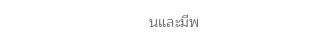นและมีพ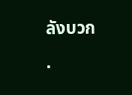ลังบวก
.